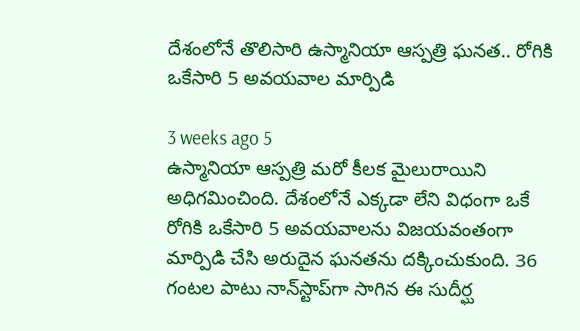దేశంలోనే తొలిసారి ఉస్మానియా ఆస్పత్రి ఘనత.. రోగికి ఒకేసారి 5 అవయవాల మార్పిడి

3 weeks ago 5
ఉస్మానియా ఆస్పత్రి మరో కీలక మైలురాయిని అధిగమించింది. దేశంలోనే ఎక్కడా లేని విధంగా ఒకే రోగికి ఒకేసారి 5 అవయవాలను విజయవంతంగా మార్పిడి చేసి అరుదైన ఘనతను దక్కించుకుంది. 36 గంటల పాటు నాన్‌స్టాప్‌గా సాగిన ఈ సుదీర్ఘ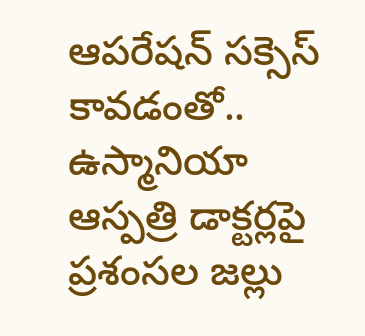ఆపరేషన్‌ సక్సెస్ కావడంతో.. ఉస్మానియా ఆస్పత్రి డాక్టర్లపై ప్రశంసల జల్లు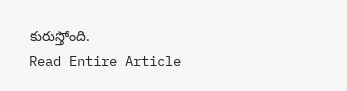కురుస్తోంది.
Read Entire Article